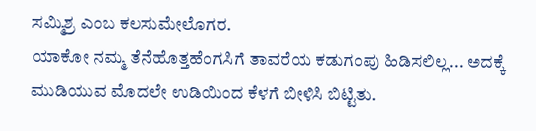ಸಮ್ಮಿಶ್ರ ಎಂಬ ಕಲಸುಮೇಲೊಗರ.
ಯಾಕೋ ನಮ್ಮ ತೆನೆಹೊತ್ತಹೆಂಗಸಿಗೆ ತಾವರೆಯ ಕಡುಗಂಪು ಹಿಡಿಸಲಿಲ್ಲ... ಅದಕ್ಕೆ ಮುಡಿಯುವ ಮೊದಲೇ ಉಡಿಯಿಂದ ಕೆಳಗೆ ಬೀಳಿಸಿ ಬಿಟ್ಟಿತು.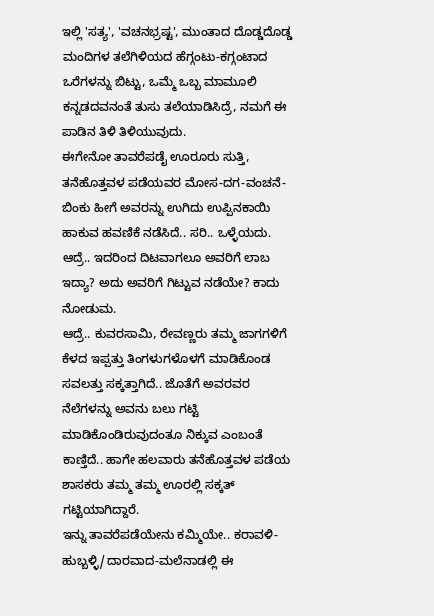ಇಲ್ಲಿ 'ಸತ್ಯ', 'ವಚನಭ್ರಷ್ಟ', ಮುಂತಾದ ದೊಡ್ಡದೊಡ್ಡ ಮಂದಿಗಳ ತಲೆಗಿಳಿಯದ ಹೆಗ್ಗಂಟು-ಕಗ್ಗಂಟಾದ ಒರೆಗಳನ್ನು ಬಿಟ್ಟು, ಒಮ್ಮೆ ಒಬ್ಬ ಮಾಮೂಲಿ ಕನ್ನಡದವನಂತೆ ತುಸು ತಲೆಯಾಡಿಸಿದ್ರೆ, ನಮಗೆ ಈ ಪಾಡಿನ ತಿಳಿ ತಿಳಿಯುವುದು.
ಈಗೇನೋ ತಾವರೆಪಡೈ ಊರೂರು ಸುತ್ತಿ, ತನೆಹೊತ್ತವಳ ಪಡೆಯವರ ಮೋಸ-ದಗ-ವಂಚನೆ-ಬಿಂಕು ಹೀಗೆ ಅವರನ್ನು ಉಗಿದು ಉಪ್ಪಿನಕಾಯಿ ಹಾಕುವ ಹವಣಿಕೆ ನಡೆಸಿದೆ.. ಸರಿ.. ಒಳ್ಳೆಯದು. ಆದ್ರೆ.. ಇದರಿಂದ ದಿಟವಾಗಲೂ ಅವರಿಗೆ ಲಾಬ ಇದ್ಯಾ? ಅದು ಅವರಿಗೆ ಗಿಟ್ಟುವ ನಡೆಯೇ? ಕಾದು ನೋಡುಮ.
ಆದ್ರೆ.. ಕುವರಸಾಮಿ, ರೇವಣ್ಣರು ತಮ್ಮ ಜಾಗಗಳಿಗೆ ಕೆಳದ ಇಪ್ಪತ್ತು ತಿಂಗಳುಗಳೊಳಗೆ ಮಾಡಿಕೊಂಡ ಸವಲತ್ತು ಸಕ್ಕತ್ತಾಗಿದೆ.. ಜೊತೆಗೆ ಅವರವರ ನೆಲೆಗಳನ್ನು ಅವನು ಬಲು ಗಟ್ಟಿ ಮಾಡಿಕೊಂಡಿರುವುದಂತೂ ನಿಕ್ಕುವ ಎಂಬಂತೆ ಕಾಣ್ತಿದೆ.. ಹಾಗೇ ಹಲವಾರು ತನೆಹೊತ್ತವಳ ಪಡೆಯ ಶಾಸಕರು ತಮ್ಮ ತಮ್ಮ ಊರಲ್ಲಿ ಸಕ್ಕತ್ ಗಟ್ಟಿಯಾಗಿದ್ದಾರೆ.
ಇನ್ನು ತಾವರೆಪಡೆಯೇನು ಕಮ್ಮಿಯೇ.. ಕರಾವಳಿ-ಹುಬ್ಬಳ್ಳಿ/ದಾರವಾದ-ಮಲೆನಾಡಲ್ಲಿ ಈ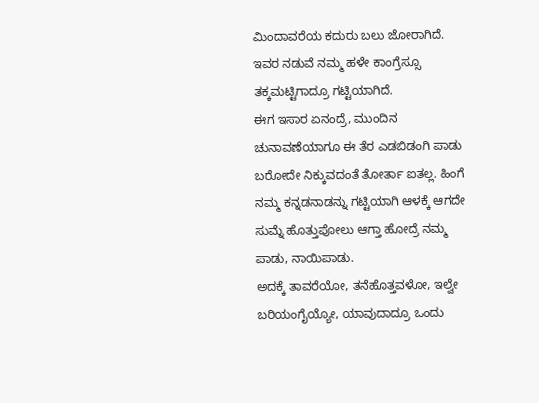ಮಿಂದಾವರೆಯ ಕದುರು ಬಲು ಜೋರಾಗಿದೆ.
ಇವರ ನಡುವೆ ನಮ್ಮ ಹಳೇ ಕಾಂಗ್ರೆಸ್ಸೂ ತಕ್ಕಮಟ್ಟಿಗಾದ್ರೂ ಗಟ್ಟಿಯಾಗಿದೆ.
ಈಗ ಇಸಾರ ಏನಂದ್ರೆ, ಮುಂದಿನ ಚುನಾವಣೆಯಾಗೂ ಈ ತೆರ ಎಡಬಿಡಂಗಿ ಪಾಡು ಬರೋದೇ ನಿಕ್ಕುವದಂತೆ ತೋರ್ತಾ ಐತಲ್ಲ. ಹಿಂಗೆ ನಮ್ಮ ಕನ್ನಡನಾಡನ್ನು ಗಟ್ಟಿಯಾಗಿ ಆಳಕ್ಕೆ ಆಗದೇ ಸುಮ್ನೆ ಹೊತ್ತುಪೋಲು ಆಗ್ತಾ ಹೋದ್ರೆ ನಮ್ಮ ಪಾಡು, ನಾಯಿಪಾಡು.
ಅದಕ್ಕೆ ತಾವರೆಯೋ, ತನೆಹೊತ್ತವಳೋ, ಇಲ್ವೇ ಬರಿಯಂಗೈಯ್ಯೋ, ಯಾವುದಾದ್ರೂ ಒಂದು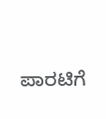ಪಾರಟಿಗೆ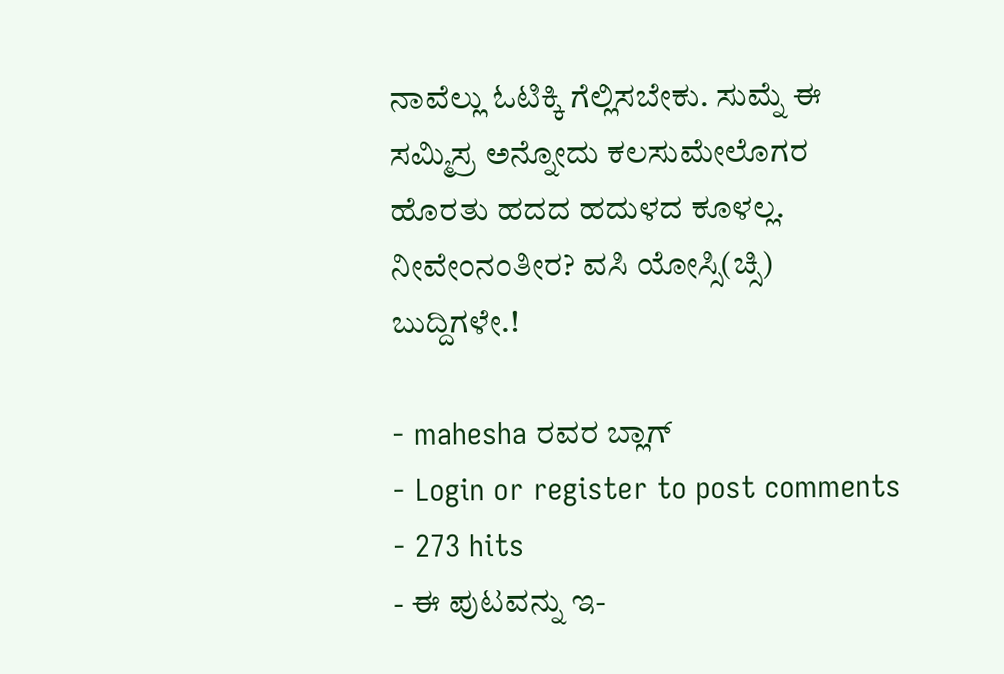ನಾವೆಲ್ಲು ಓಟಿಕ್ಕಿ ಗೆಲ್ಲಿಸಬೇಕು. ಸುಮ್ನೆ ಈ ಸಮ್ಮಿಸ್ರ ಅನ್ನೋದು ಕಲಸುಮೇಲೊಗರ ಹೊರತು ಹದದ ಹದುಳದ ಕೂಳಲ್ಲ.
ನೀವೇಂನಂತೀರ? ವಸಿ ಯೋಸ್ಸಿ(ಚ್ಸಿ) ಬುದ್ದಿಗಳೇ.!

- mahesha ರವರ ಬ್ಲಾಗ್
- Login or register to post comments
- 273 hits
- ಈ ಪುಟವನ್ನು ಇ-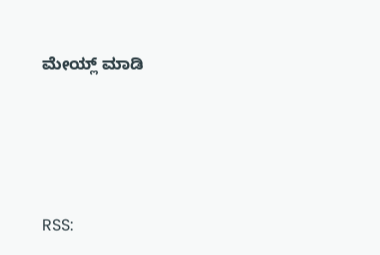ಮೇಯ್ಲ್ ಮಾಡಿ




RSS: